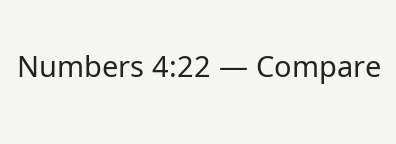Numbers 4:22 — Compare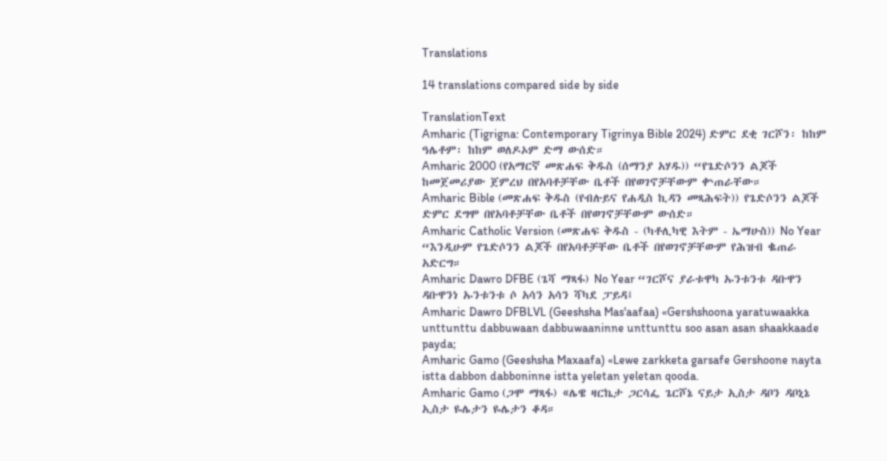Translations

14 translations compared side by side

TranslationText
Amharic (Tigrigna: Contemporary Tigrinya Bible 2024) ድምር ደቂ ገርሾን፡ ከከም ዓሌቶም፡ ከከም ወለዶኦም ድማ ውሰድ።
Amharic 2000 (የአማርኛ መጽሐፍ ቅዱስ (ሰማንያ አሃዱ)) “የጌድሶንን ልጆች ከመጀመሪያው ጀምረህ በየአባቶቻቸው ቤቶች በየወገኖቻቸውም ቍጠራቸው።
Amharic Bible (መጽሐፍ ቅዱስ (የብሉይና የሐዲስ ኪዳን መጻሕፍት)) የጌድሶንን ልጆች ድምር ደግሞ በየአባቶቻቸው ቤቶች በየወገኖቻቸውም ውሰድ።
Amharic Catholic Version (መጽሐፍ ቅዱስ - (ካቶሊካዊ እትም - ኤማሁስ)) No Year “እንዲሁም የጌድሶንን ልጆች በየአባቶቻቸው ቤቶች በየወገኖቻቸውም የሕዝብ ቈጠራ አድርግ።
Amharic Dawro DFBE (ጌሻ ማጻፋ) No Year “ገርሾና ያራቱዋካ ኡንቱንቱ ዳቡዋን ዳቡዋንነ ኡንቱንቱ ሶ አሳን አሳን ሻካደ ፓይዳ፤
Amharic Dawro DFBLVL (Geeshsha Mas'aafaa) «Gershshoona yaratuwaakka unttunttu dabbuwaan dabbuwaaninne unttunttu soo asan asan shaakkaade payda;
Amharic Gamo (Geeshsha Maxaafa) «Lewe zarkketa garsafe Gershoone nayta istta dabbon dabboninne istta yeletan yeletan qooda.
Amharic Gamo (ጋሞ ማጻፋ) «ሌዌ ዛርኬታ ጋርሳፌ ጌርሾኔ ናይታ ኢስታ ዳቦን ዳቦኒኔ ኢስታ ዬሌታን ዬሌታን ቆዳ።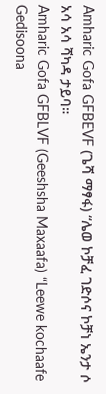Amharic Gofa GFBEVF (ጌሻ ማፃፋ) “ሌወ ኮቻፈ ገድሶና ኮቻነ ኤንታ ሶ አሳ አሳ ሻካዳ ታይባ።
Amharic Gofa GFBLVF (Geeshsha Maxaafa) “Leewe kochaafe Gedisoona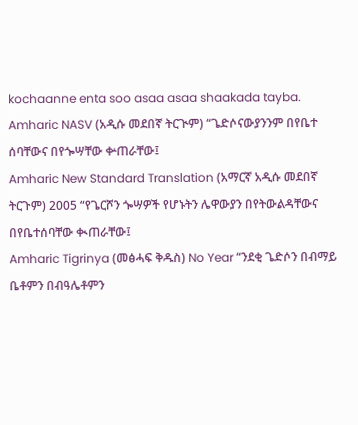kochaanne enta soo asaa asaa shaakada tayba.
Amharic NASV (አዲሱ መደበኛ ትርጒም) “ጌድሶናውያንንም በየቤተ ሰባቸውና በየጐሣቸው ቍጠራቸው፤
Amharic New Standard Translation (አማርኛ አዲሱ መደበኛ ትርጉም) 2005 “የጌርሾን ጐሣዎች የሆኑትን ሌዋውያን በየትውልዳቸውና በየቤተሰባቸው ቊጠራቸው፤
Amharic Tigrinya (መፅሓፍ ቅዱስ) No Year “ንደቂ ጌድሶን በብማይ ቤቶምን በብዓሌቶምን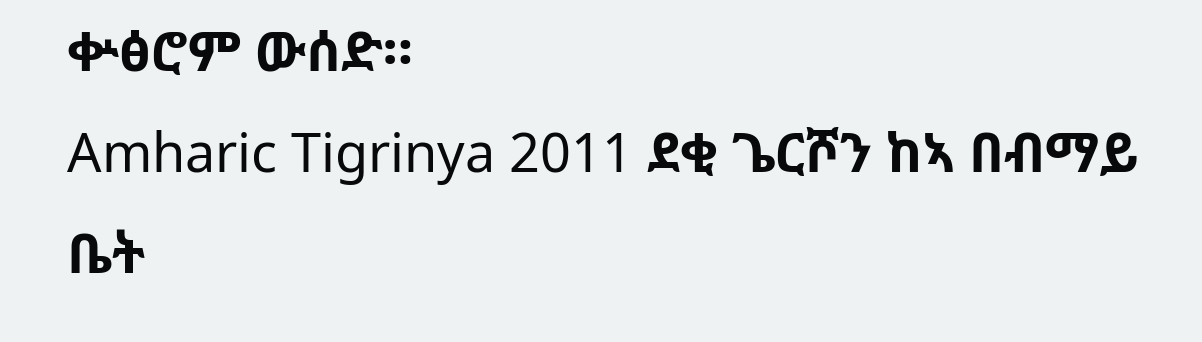ቍፅሮም ውሰድ።
Amharic Tigrinya 2011 ደቂ ጌርሾን ከኣ በብማይ ቤት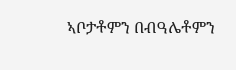ኣቦታቶምን በብዓሌቶምን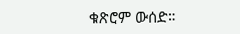ቁጽሮም ውሰድ።